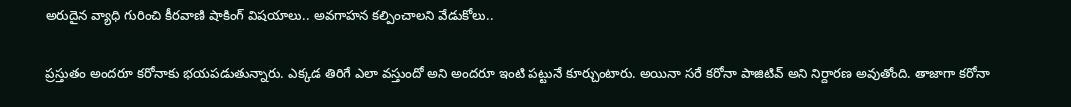అరుదైన వ్యాధి గురించి కీరవాణి షాకింగ్‌ విషయాలు.. అవగాహన కల్పించాలని వేడుకోలు..

ప్రస్తుతం అందరూ కరోనాకు భయపడుతున్నారు. ఎక్కడ తిరిగే ఎలా వస్తుందో అని అందరూ ఇంటి పట్టునే కూర్చుంటారు. అయినా సరే కరోనా పాజిటివ్ అని నిర్దారణ అవుతోంది. తాజాగా కరోనా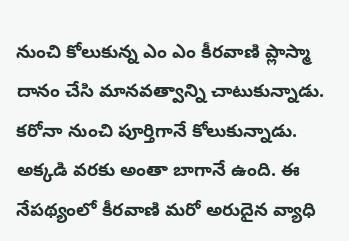నుంచి కోలుకున్న ఎం ఎం కీరవాణి ప్లాస్మా దానం చేసి మానవత్వాన్ని చాటుకున్నాడు. కరోనా నుంచి పూర్తిగానే కోలుకున్నాడు. అక్కడి వరకు అంతా బాగానే ఉంది. ఈ నేపథ్యంలో కీరవాణి మరో అరుదైన వ్యాధి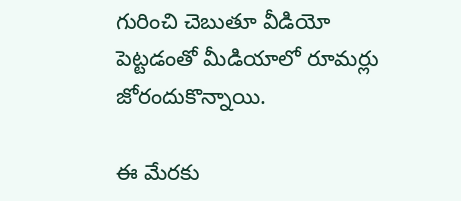గురించి చెబుతూ వీడియో పెట్టడంతో మీడియాలో రూమర్లు జోరందుకొన్నాయి.

ఈ మేరకు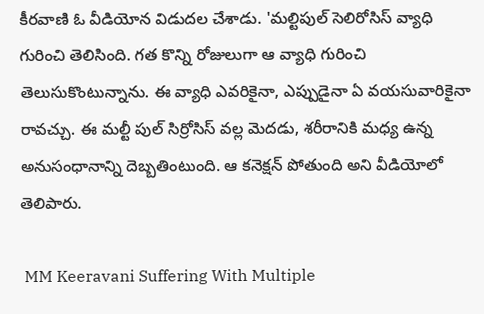కీరవాణి ఓ వీడియోన విడుదల చేశాడు. 'మల్టిపుల్‌ సెలిరోసిస్ వ్యాధి గురించి తెలిసింది. గత కొన్ని రోజులుగా ఆ వ్యాధి గురించి తెలుసుకొంటున్నాను. ఈ వ్యాధి ఎవరికైనా, ఎప్పుడైనా ఏ వయసువారికైనా రావచ్చు. ఈ మల్టీ పుల్ సిర్రోసిస్ వల్ల మెదడు, శరీరానికి మధ్య ఉన్న అనుసంధానాన్ని దెబ్బతింటుంది. ఆ కనెక్షన్ పోతుంది అని వీడియోలో తెలిపారు.

 MM Keeravani Suffering With Multiple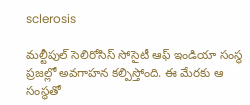sclerosis

మల్టీపుల్ సెలిరోసిస్ సోసైటీ ఆఫ్ ఇండియా సంస్థ ప్రజల్లో అవగాహన కల్పిస్తోంది. ఈ మేరకు ఆ సంస్థతో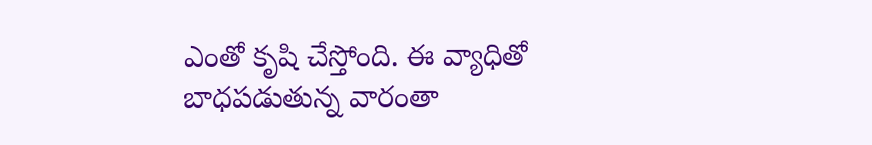ఎంతో కృషి చేస్తోంది. ఈ వ్యాధితో బాధపడుతున్న వారంతా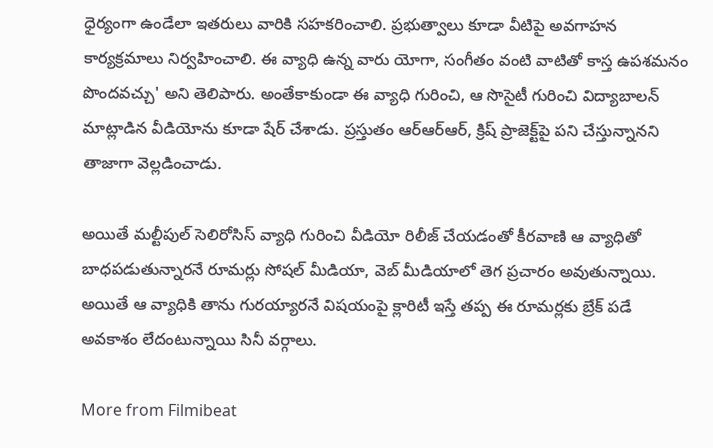ధైర్యంగా ఉండేలా ఇతరులు వారికి సహకరించాలి. ప్రభుత్వాలు కూడా వీటిపై అవగాహన కార్యక్రమాలు నిర్వహించాలి. ఈ వ్యాధి ఉన్న వారు యోగా, సంగీతం‌ వంటి వాటితో కాస్త ఉపశమనం పొందవచ్చు' అని తెలిపారు. అంతేకాకుండా ఈ వ్యాధి గురించి, ఆ సొసైటీ గురించి విద్యాబాలన్ మాట్లాడిన వీడియోను కూడా షేర్ చేశాడు. ప్రస్తుతం ఆర్ఆర్ఆర్, క్రిష్ ప్రాజెక్ట్‌పై పని చేస్తున్నానని తాజాగా వెల్లడించాడు.

అయితే మల్టీపుల్ సెలిరోసిస్ వ్యాధి గురించి వీడియో రిలీజ్ చేయడంతో కీరవాణి ఆ వ్యాధితో బాధపడుతున్నారనే రూమర్లు సోషల్ మీడియా, వెబ్‌ మీడియాలో తెగ ప్రచారం అవుతున్నాయి. అయితే ఆ వ్యాధికి తాను గురయ్యారనే విషయంపై క్లారిటీ ఇస్తే తప్ప ఈ రూమర్లకు బ్రేక్ పడే అవకాశం లేదంటున్నాయి సినీ వర్గాలు.

More from Filmibeat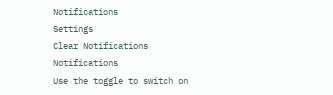Notifications
Settings
Clear Notifications
Notifications
Use the toggle to switch on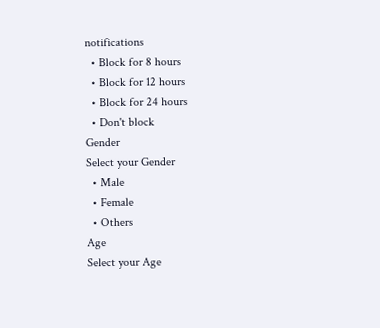notifications
  • Block for 8 hours
  • Block for 12 hours
  • Block for 24 hours
  • Don't block
Gender
Select your Gender
  • Male
  • Female
  • Others
Age
Select your Age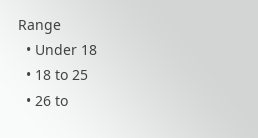Range
  • Under 18
  • 18 to 25
  • 26 to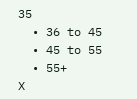35
  • 36 to 45
  • 45 to 55
  • 55+
X